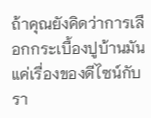ถ้าคุณยังคิดว่าการเลือกกระเบื้องปูบ้านมันแค่เรื่องของดีไซน์กับรา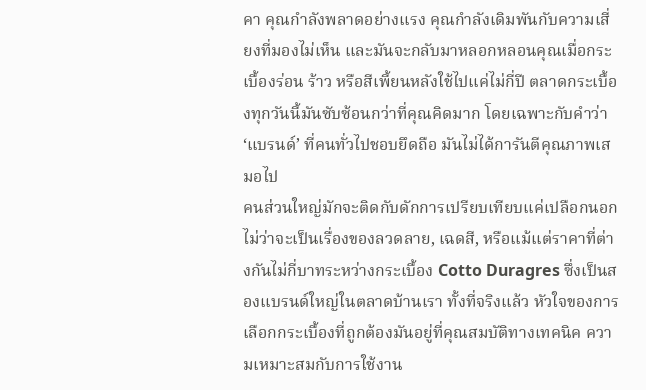คา คุณกำลังพลาดอย่างแรง คุณกำลังเดิมพันกับความเสี่ยงที่มองไม่เห็น และมันจะกลับมาหลอกหลอนคุณเมื่อกระเบื้องร่อน ร้าว หรือสีเพี้ยนหลังใช้ไปแค่ไม่กี่ปี ตลาดกระเบื้องทุกวันนี้มันซับซ้อนกว่าที่คุณคิดมาก โดยเฉพาะกับคำว่า ‘แบรนด์’ ที่คนทั่วไปชอบยึดถือ มันไม่ได้การันตีคุณภาพเสมอไป
คนส่วนใหญ่มักจะติดกับดักการเปรียบเทียบแค่เปลือกนอก ไม่ว่าจะเป็นเรื่องของลวดลาย, เฉดสี, หรือแม้แต่ราคาที่ต่างกันไม่กี่บาทระหว่างกระเบื้อง Cotto Duragres ซึ่งเป็นสองแบรนด์ใหญ่ในตลาดบ้านเรา ทั้งที่จริงแล้ว หัวใจของการเลือกกระเบื้องที่ถูกต้องมันอยู่ที่คุณสมบัติทางเทคนิค ความเหมาะสมกับการใช้งาน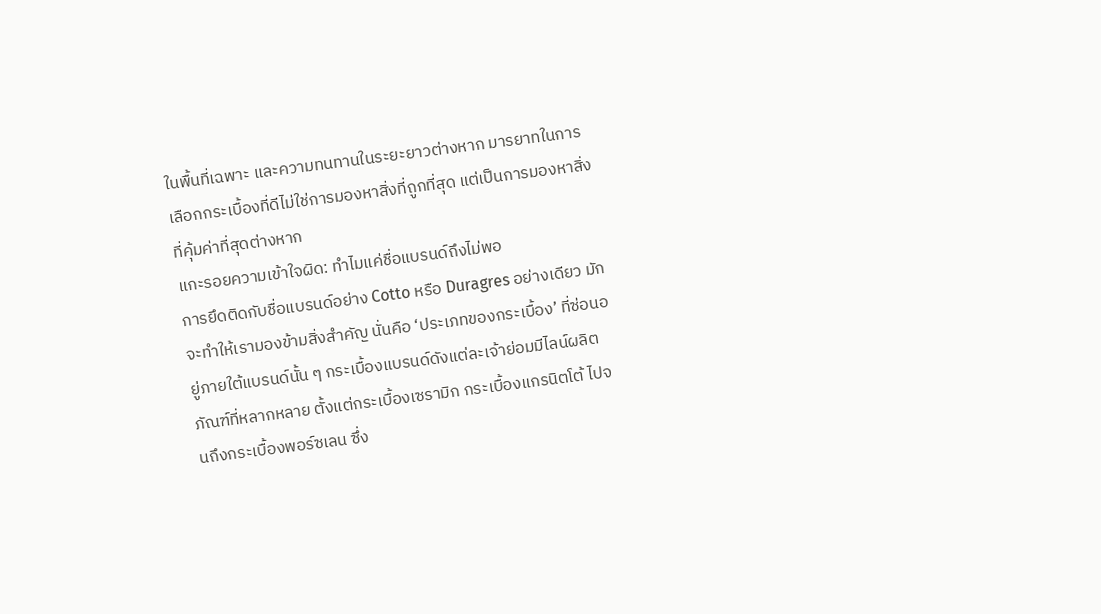ในพื้นที่เฉพาะ และความทนทานในระยะยาวต่างหาก มารยาทในการเลือกกระเบื้องที่ดีไม่ใช่การมองหาสิ่งที่ถูกที่สุด แต่เป็นการมองหาสิ่งที่คุ้มค่าที่สุดต่างหาก
แกะรอยความเข้าใจผิด: ทำไมแค่ชื่อแบรนด์ถึงไม่พอ
การยึดติดกับชื่อแบรนด์อย่าง Cotto หรือ Duragres อย่างเดียว มักจะทำให้เรามองข้ามสิ่งสำคัญ นั่นคือ ‘ประเภทของกระเบื้อง’ ที่ซ่อนอยู่ภายใต้แบรนด์นั้น ๆ กระเบื้องแบรนด์ดังแต่ละเจ้าย่อมมีไลน์ผลิตภัณฑ์ที่หลากหลาย ตั้งแต่กระเบื้องเซรามิก กระเบื้องแกรนิตโต้ ไปจนถึงกระเบื้องพอร์ซเลน ซึ่ง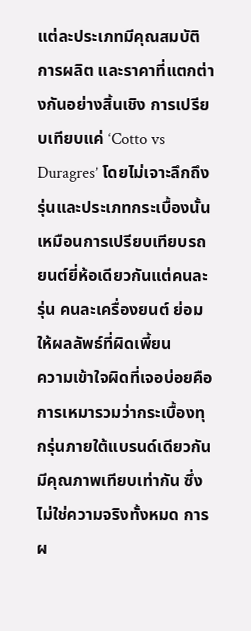แต่ละประเภทมีคุณสมบัติ การผลิต และราคาที่แตกต่างกันอย่างสิ้นเชิง การเปรียบเทียบแค่ ‘Cotto vs Duragres’ โดยไม่เจาะลึกถึงรุ่นและประเภทกระเบื้องนั้น เหมือนการเปรียบเทียบรถยนต์ยี่ห้อเดียวกันแต่คนละรุ่น คนละเครื่องยนต์ ย่อมให้ผลลัพธ์ที่ผิดเพี้ยน
ความเข้าใจผิดที่เจอบ่อยคือการเหมารวมว่ากระเบื้องทุกรุ่นภายใต้แบรนด์เดียวกันมีคุณภาพเทียบเท่ากัน ซึ่งไม่ใช่ความจริงทั้งหมด การผ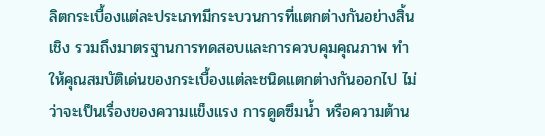ลิตกระเบื้องแต่ละประเภทมีกระบวนการที่แตกต่างกันอย่างสิ้นเชิง รวมถึงมาตรฐานการทดสอบและการควบคุมคุณภาพ ทำให้คุณสมบัติเด่นของกระเบื้องแต่ละชนิดแตกต่างกันออกไป ไม่ว่าจะเป็นเรื่องของความแข็งแรง การดูดซึมน้ำ หรือความต้าน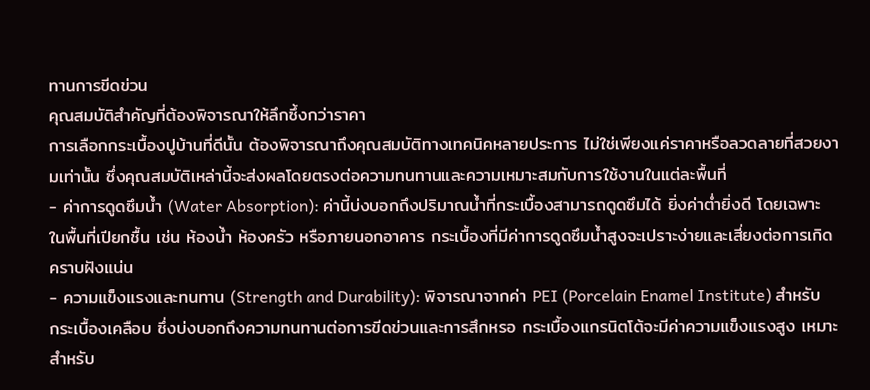ทานการขีดข่วน
คุณสมบัติสำคัญที่ต้องพิจารณาให้ลึกซึ้งกว่าราคา
การเลือกกระเบื้องปูบ้านที่ดีนั้น ต้องพิจารณาถึงคุณสมบัติทางเทคนิคหลายประการ ไม่ใช่เพียงแค่ราคาหรือลวดลายที่สวยงามเท่านั้น ซึ่งคุณสมบัติเหล่านี้จะส่งผลโดยตรงต่อความทนทานและความเหมาะสมกับการใช้งานในแต่ละพื้นที่
- ค่าการดูดซึมน้ำ (Water Absorption): ค่านี้บ่งบอกถึงปริมาณน้ำที่กระเบื้องสามารถดูดซึมได้ ยิ่งค่าต่ำยิ่งดี โดยเฉพาะในพื้นที่เปียกชื้น เช่น ห้องน้ำ ห้องครัว หรือภายนอกอาคาร กระเบื้องที่มีค่าการดูดซึมน้ำสูงจะเปราะง่ายและเสี่ยงต่อการเกิดคราบฝังแน่น
- ความแข็งแรงและทนทาน (Strength and Durability): พิจารณาจากค่า PEI (Porcelain Enamel Institute) สำหรับกระเบื้องเคลือบ ซึ่งบ่งบอกถึงความทนทานต่อการขีดข่วนและการสึกหรอ กระเบื้องแกรนิตโต้จะมีค่าความแข็งแรงสูง เหมาะสำหรับ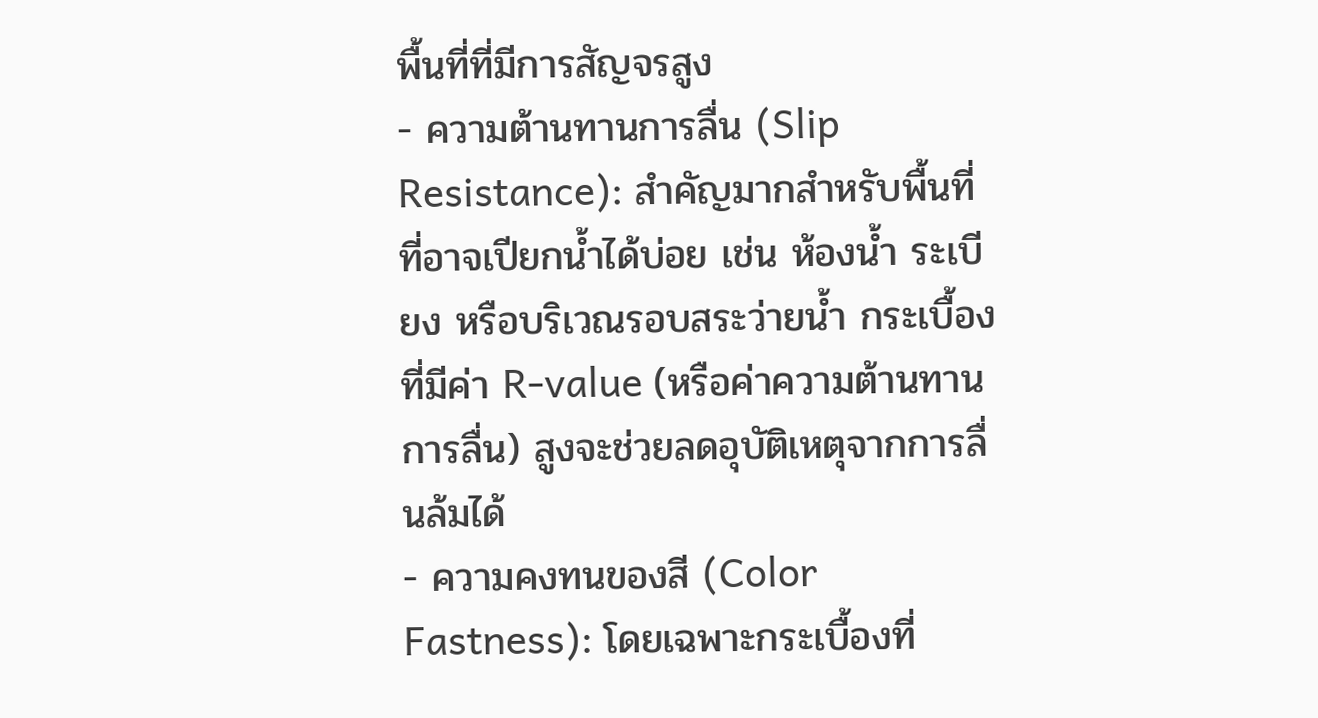พื้นที่ที่มีการสัญจรสูง
- ความต้านทานการลื่น (Slip Resistance): สำคัญมากสำหรับพื้นที่ที่อาจเปียกน้ำได้บ่อย เช่น ห้องน้ำ ระเบียง หรือบริเวณรอบสระว่ายน้ำ กระเบื้องที่มีค่า R-value (หรือค่าความต้านทานการลื่น) สูงจะช่วยลดอุบัติเหตุจากการลื่นล้มได้
- ความคงทนของสี (Color Fastness): โดยเฉพาะกระเบื้องที่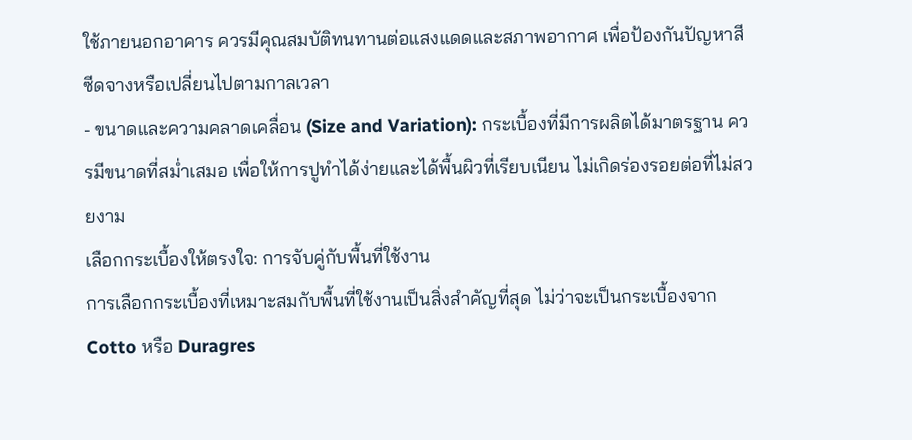ใช้ภายนอกอาคาร ควรมีคุณสมบัติทนทานต่อแสงแดดและสภาพอากาศ เพื่อป้องกันปัญหาสีซีดจางหรือเปลี่ยนไปตามกาลเวลา
- ขนาดและความคลาดเคลื่อน (Size and Variation): กระเบื้องที่มีการผลิตได้มาตรฐาน ควรมีขนาดที่สม่ำเสมอ เพื่อให้การปูทำได้ง่ายและได้พื้นผิวที่เรียบเนียน ไม่เกิดร่องรอยต่อที่ไม่สวยงาม
เลือกกระเบื้องให้ตรงใจ: การจับคู่กับพื้นที่ใช้งาน
การเลือกกระเบื้องที่เหมาะสมกับพื้นที่ใช้งานเป็นสิ่งสำคัญที่สุด ไม่ว่าจะเป็นกระเบื้องจาก Cotto หรือ Duragres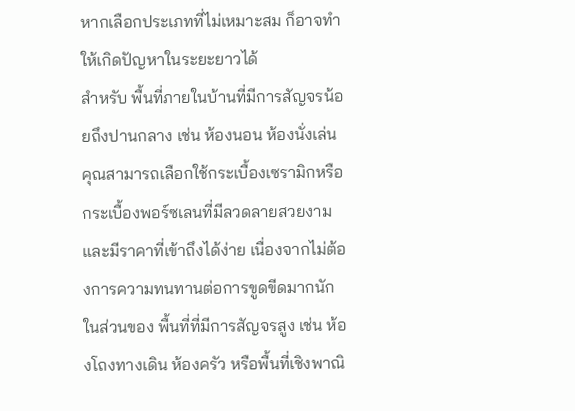หากเลือกประเภทที่ไม่เหมาะสม ก็อาจทำให้เกิดปัญหาในระยะยาวได้
สำหรับ พื้นที่ภายในบ้านที่มีการสัญจรน้อยถึงปานกลาง เช่น ห้องนอน ห้องนั่งเล่น คุณสามารถเลือกใช้กระเบื้องเซรามิกหรือกระเบื้องพอร์ซเลนที่มีลวดลายสวยงามและมีราคาที่เข้าถึงได้ง่าย เนื่องจากไม่ต้องการความทนทานต่อการขูดขีดมากนัก
ในส่วนของ พื้นที่ที่มีการสัญจรสูง เช่น ห้องโถงทางเดิน ห้องครัว หรือพื้นที่เชิงพาณิ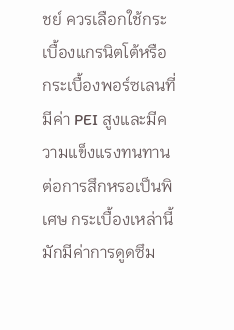ชย์ ควรเลือกใช้กระเบื้องแกรนิตโต้หรือกระเบื้องพอร์ซเลนที่มีค่า PEI สูงและมีความแข็งแรงทนทานต่อการสึกหรอเป็นพิเศษ กระเบื้องเหล่านี้มักมีค่าการดูดซึม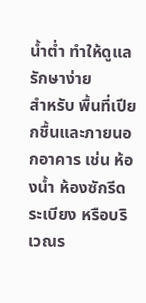น้ำต่ำ ทำให้ดูแลรักษาง่าย
สำหรับ พื้นที่เปียกชื้นและภายนอกอาคาร เช่น ห้องน้ำ ห้องซักรีด ระเบียง หรือบริเวณร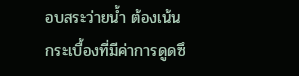อบสระว่ายน้ำ ต้องเน้นกระเบื้องที่มีค่าการดูดซึ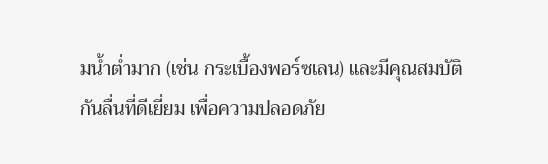มน้ำต่ำมาก (เช่น กระเบื้องพอร์ซเลน) และมีคุณสมบัติกันลื่นที่ดีเยี่ยม เพื่อความปลอดภัย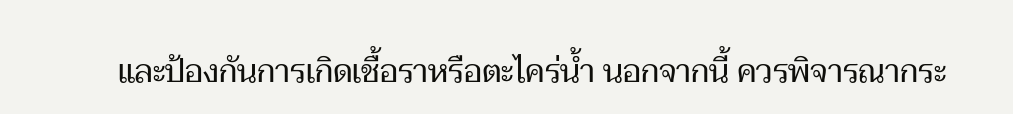และป้องกันการเกิดเชื้อราหรือตะไคร่น้ำ นอกจากนี้ ควรพิจารณากระ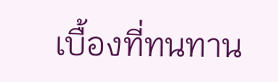เบื้องที่ทนทาน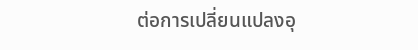ต่อการเปลี่ยนแปลงอุ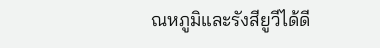ณหภูมิและรังสียูวีได้ดี